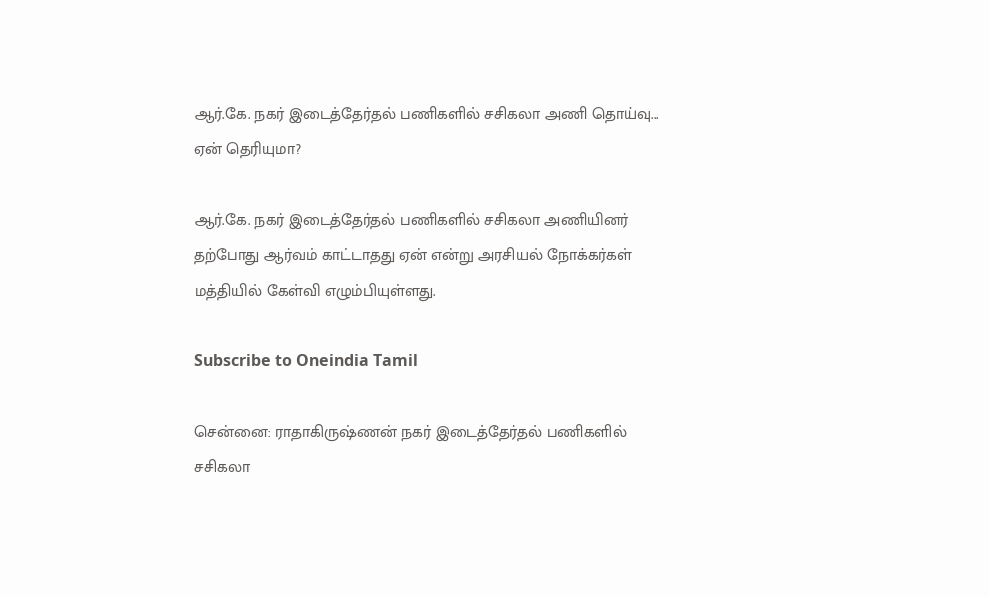ஆர்.கே. நகர் இடைத்தேர்தல் பணிகளில் சசிகலா அணி தொய்வு... ஏன் தெரியுமா?

ஆர்.கே. நகர் இடைத்தேர்தல் பணிகளில் சசிகலா அணியினர் தற்போது ஆர்வம் காட்டாதது ஏன் என்று அரசியல் நோக்கர்கள் மத்தியில் கேள்வி எழும்பியுள்ளது.

Subscribe to Oneindia Tamil

சென்னை: ராதாகிருஷ்ணன் நகர் இடைத்தேர்தல் பணிகளில் சசிகலா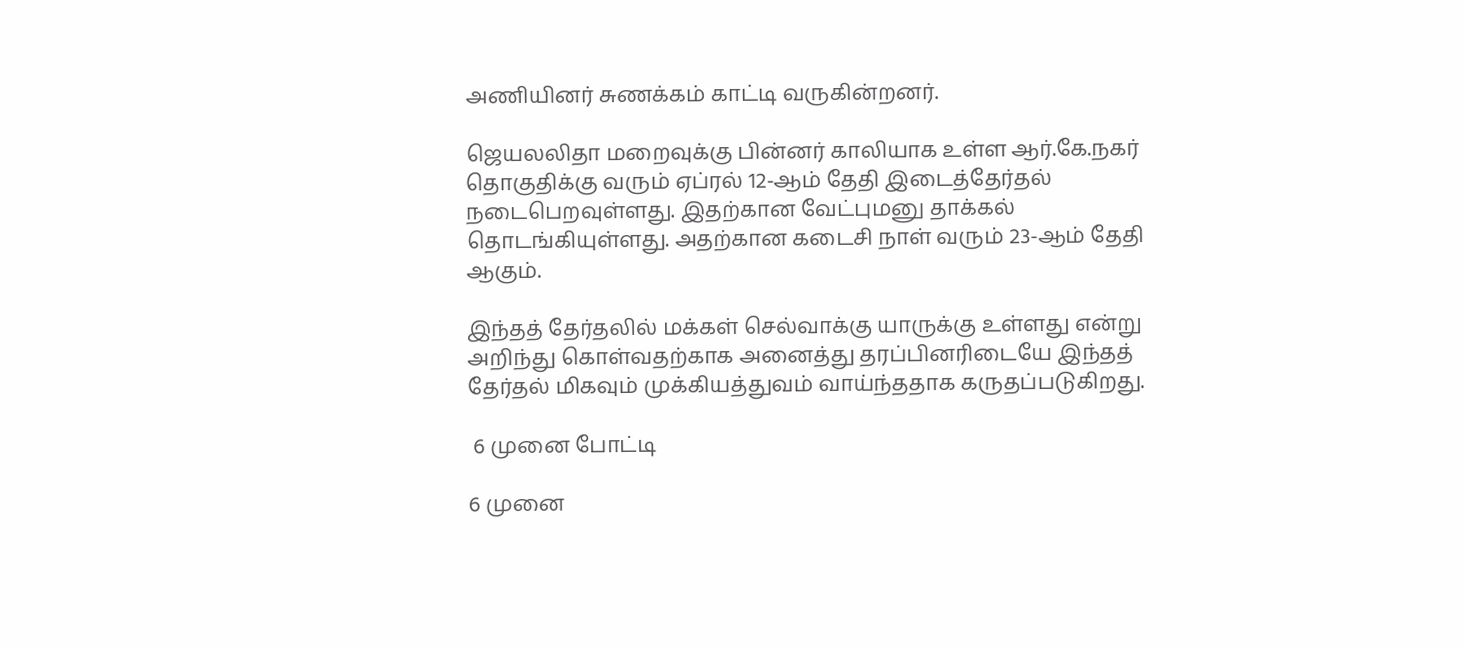அணியினர் சுணக்கம் காட்டி வருகின்றனர்.

ஜெயலலிதா மறைவுக்கு பின்னர் காலியாக உள்ள ஆர்.கே.நகர் தொகுதிக்கு வரும் ஏப்ரல் 12-ஆம் தேதி இடைத்தேர்தல் நடைபெறவுள்ளது. இதற்கான வேட்புமனு தாக்கல் தொடங்கியுள்ளது. அதற்கான கடைசி நாள் வரும் 23-ஆம் தேதி ஆகும்.

இந்தத் தேர்தலில் மக்கள் செல்வாக்கு யாருக்கு உள்ளது என்று அறிந்து கொள்வதற்காக அனைத்து தரப்பினரிடையே இந்தத் தேர்தல் மிகவும் முக்கியத்துவம் வாய்ந்ததாக கருதப்படுகிறது.

 6 முனை போட்டி

6 முனை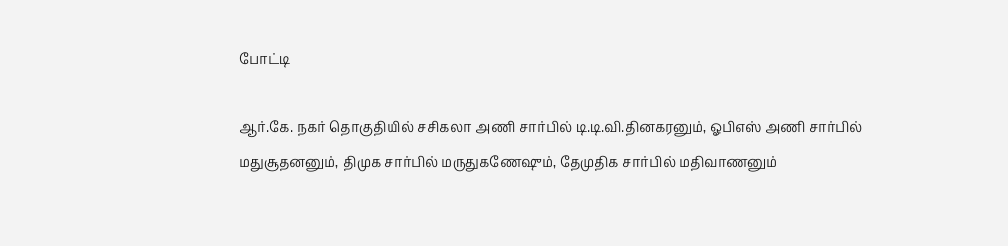போட்டி

ஆர்.கே. நகர் தொகுதியில் சசிகலா அணி சார்பில் டி.டி.வி.தினகரனும், ஓபிஎஸ் அணி சார்பில் மதுசூதனனும், திமுக சார்பில் மருதுகணேஷும், தேமுதிக சார்பில் மதிவாணனும்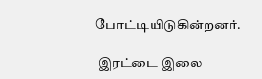போட்டியிடுகின்றனர்.

 இரட்டை இலை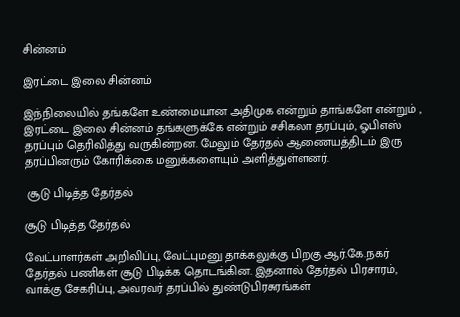சின்னம்

இரட்டை இலை சின்னம்

இந்நிலையில் தங்களே உண்மையான அதிமுக என்றும் தாங்களே என்றும் , இரட்டை இலை சின்னம் தங்களுக்கே என்றும் சசிகலா தரப்பும், ஓபிஎஸ் தரப்பும் தெரிவித்து வருகின்றன. மேலும் தேர்தல் ஆணையத்திடம் இரு தரப்பினரும் கோரிக்கை மனுக்களையும் அளித்துள்ளனர்.

 சூடு பிடித்த தேர்தல்

சூடு பிடித்த தேர்தல்

வேட்பாளர்கள் அறிவிப்பு, வேட்புமனு தாக்கலுக்கு பிறகு ஆர்.கே.நகர் தேர்தல் பணிகள் சூடு பிடிக்க தொடங்கின. இதனால் தேர்தல் பிரசாரம், வாக்கு சேகரிப்பு, அவரவர் தரப்பில் துண்டுபிரசுரங்கள்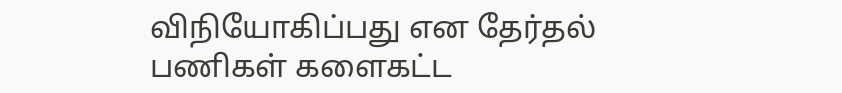விநியோகிப்பது என தேர்தல் பணிகள் களைகட்ட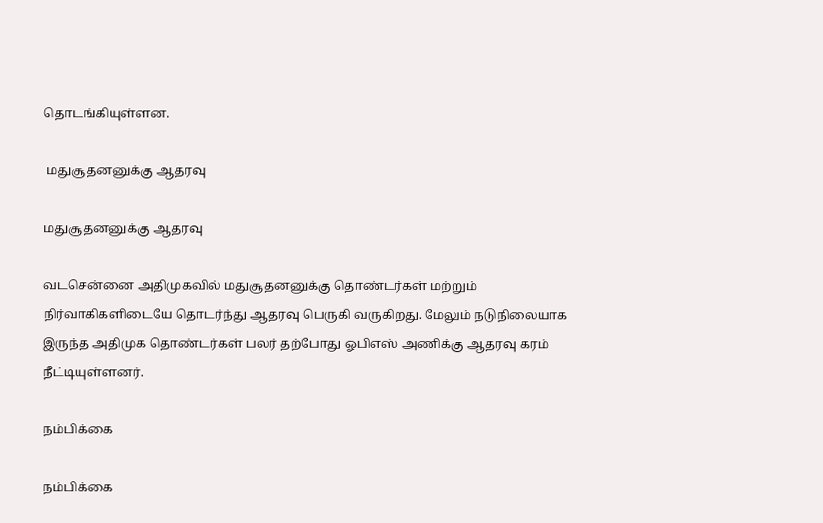தொடங்கியுள்ளன.

 மதுசூதனனுக்கு ஆதரவு

மதுசூதனனுக்கு ஆதரவு

வடசென்னை அதிமுகவில் மதுசூதனனுக்கு தொண்டர்கள் மற்றும் நிர்வாகிகளிடையே தொடர்ந்து ஆதரவு பெருகி வருகிறது. மேலும் நடுநிலையாக இருந்த அதிமுக தொண்டர்கள் பலர் தற்போது ஓபிஎஸ் அணிக்கு ஆதரவு கரம் நீட்டியுள்ளனர்.

நம்பிக்கை

நம்பிக்கை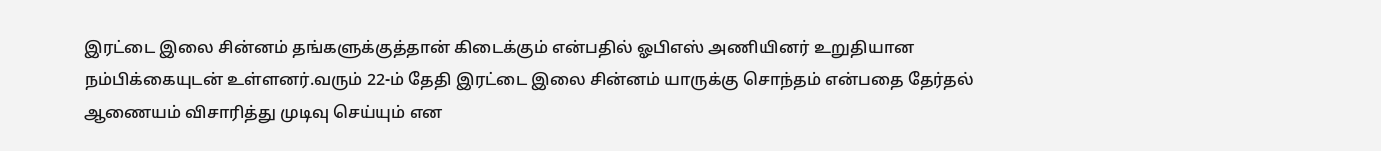இரட்டை இலை சின்னம் தங்களுக்குத்தான் கிடைக்கும் என்பதில் ஓபிஎஸ் அணியினர் உறுதியான நம்பிக்கையுடன் உள்ளனர்.வரும் 22-ம் தேதி இரட்டை இலை சின்னம் யாருக்கு சொந்தம் என்பதை தேர்தல் ஆணையம் விசாரித்து முடிவு செய்யும் என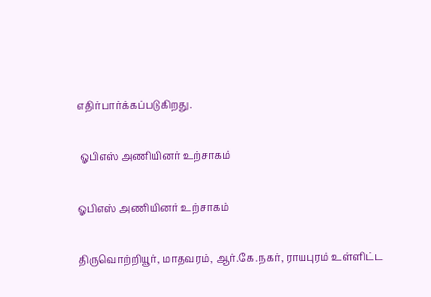எதிர்பார்க்கப்படுகிறது.

 ஓபிஎஸ் அணியினர் உற்சாகம்

ஓபிஎஸ் அணியினர் உற்சாகம்

திருவொற்றியூர், மாதவரம், ஆர்.கே.நகர், ராயபுரம் உள்ளிட்ட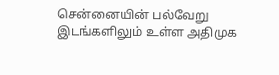சென்னையின் பல்வேறு இடங்களிலும் உள்ள அதிமுக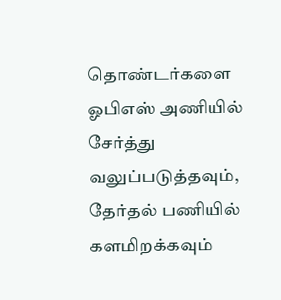தொண்டர்களை ஓபிஎஸ் அணியில் சேர்த்து வலுப்படுத்தவும், தேர்தல் பணியில் களமிறக்கவும்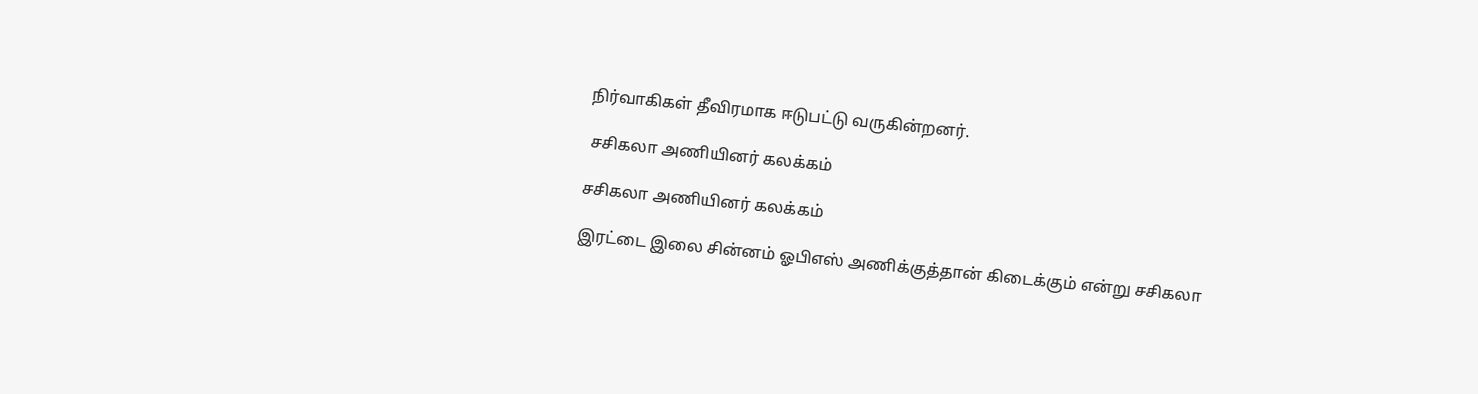நிர்வாகிகள் தீவிரமாக ஈடுபட்டு வருகின்றனர்.

 சசிகலா அணியினர் கலக்கம்

சசிகலா அணியினர் கலக்கம்

இரட்டை இலை சின்னம் ஓபிஎஸ் அணிக்குத்தான் கிடைக்கும் என்று சசிகலா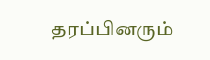தரப்பினரும்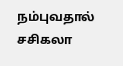நம்புவதால் சசிகலா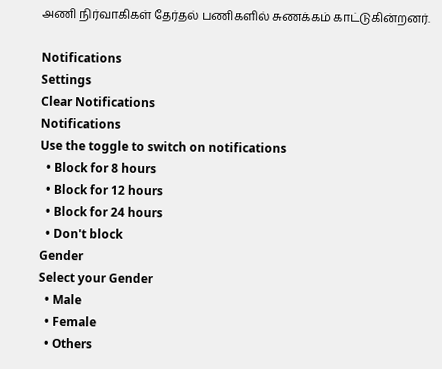அணி நிர்வாகிகள் தேர்தல் பணிகளில் சுணக்கம் காட்டுகின்றனர்.

Notifications
Settings
Clear Notifications
Notifications
Use the toggle to switch on notifications
  • Block for 8 hours
  • Block for 12 hours
  • Block for 24 hours
  • Don't block
Gender
Select your Gender
  • Male
  • Female
  • Others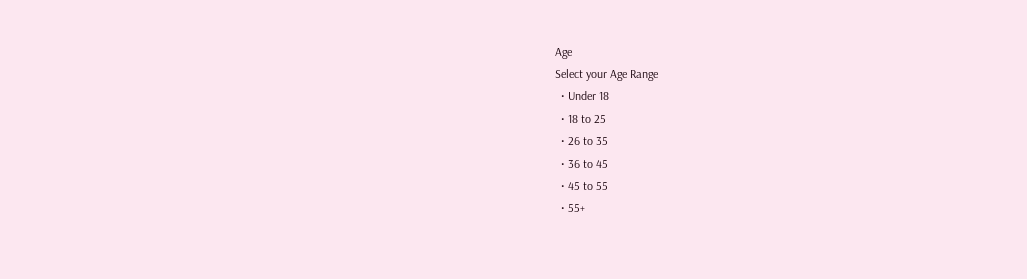Age
Select your Age Range
  • Under 18
  • 18 to 25
  • 26 to 35
  • 36 to 45
  • 45 to 55
  • 55+